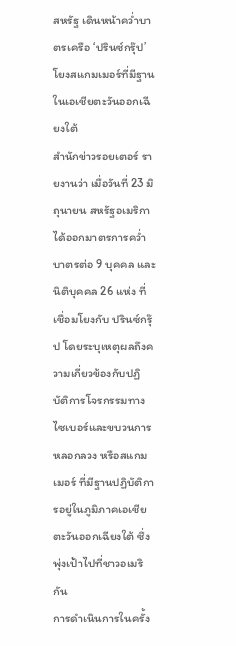สหรัฐ เดินหน้าคว่ำบาตรเครือ ‘ปรินซ์กรุ๊ป’ โยงสแกมเมอร์ที่มีฐานในเอเชียตะวันออกเฉียงใต้
สำนักข่าวรอยเตอร์ รายงานว่า เมื่อวันที่ 23 มิถุนายน สหรัฐอเมริกา ได้ออกมาตรการคว่ำบาตรต่อ 9 บุคคล และนิติบุคคล 26 แห่ง ที่เชื่อมโยงกับ ปรินซ์กรุ๊ป โดยระบุเหตุผลถึงความเกี่ยวข้องกับปฏิบัติการโจรกรรมทางไซเบอร์และขบวนการหลอกลวง หรือสแกมเมอร์ ที่มีฐานปฏิบัติการอยู่ในภูมิภาคเอเชียตะวันออกเฉียงใต้ ซึ่งพุ่งเป้าไปที่ชาวอเมริกัน
การดำเนินการในครั้ง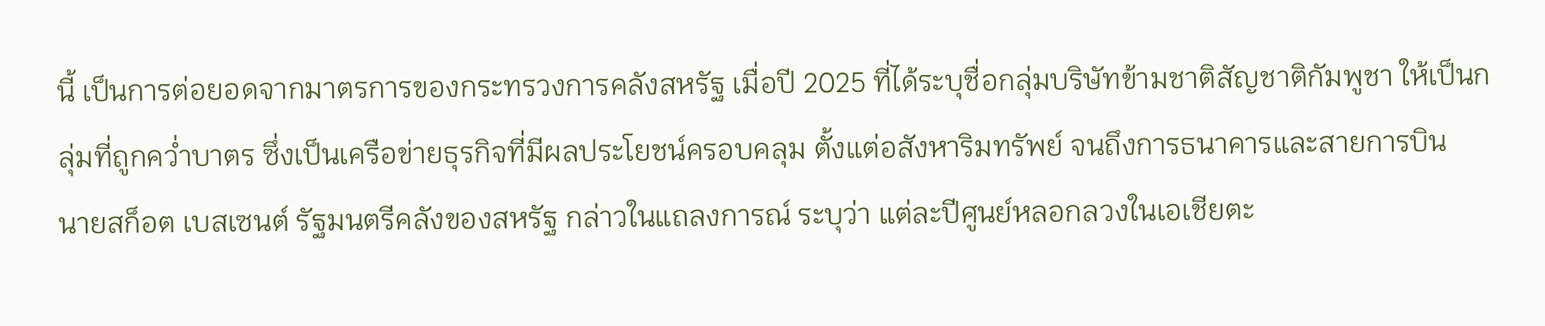นี้ เป็นการต่อยอดจากมาตรการของกระทรวงการคลังสหรัฐ เมื่อปี 2025 ที่ได้ระบุชื่อกลุ่มบริษัทข้ามชาติสัญชาติกัมพูชา ให้เป็นกลุ่มที่ถูกคว่ำบาตร ซึ่งเป็นเครือข่ายธุรกิจที่มีผลประโยชน์ครอบคลุม ตั้งแต่อสังหาริมทรัพย์ จนถึงการธนาคารและสายการบิน
นายสก็อต เบสเซนต์ รัฐมนตรีคลังของสหรัฐ กล่าวในแถลงการณ์ ระบุว่า แต่ละปีศูนย์หลอกลวงในเอเชียตะ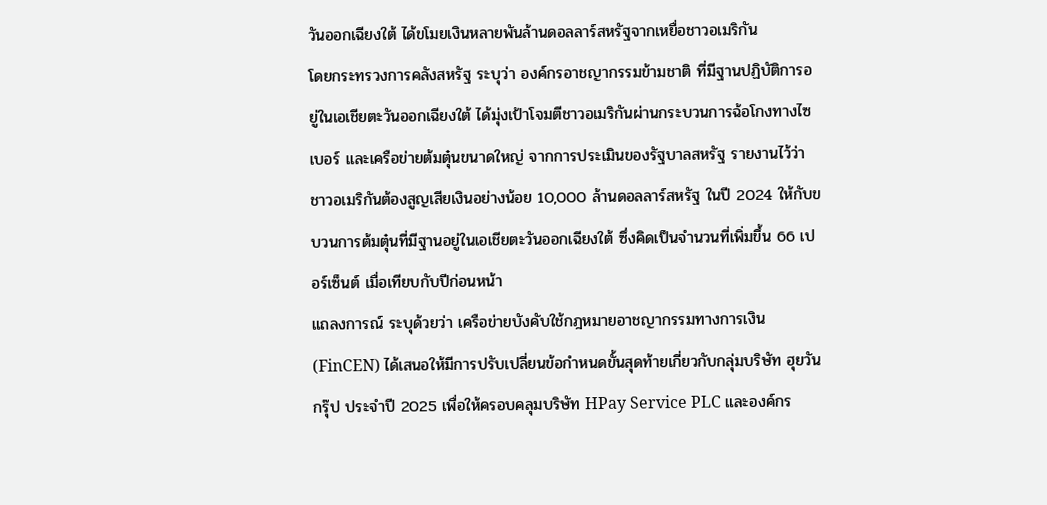วันออกเฉียงใต้ ได้ขโมยเงินหลายพันล้านดอลลาร์สหรัฐจากเหยื่อชาวอเมริกัน
โดยกระทรวงการคลังสหรัฐ ระบุว่า องค์กรอาชญากรรมข้ามชาติ ที่มีฐานปฏิบัติการอยู่ในเอเชียตะวันออกเฉียงใต้ ได้มุ่งเป้าโจมตีชาวอเมริกันผ่านกระบวนการฉ้อโกงทางไซเบอร์ และเครือข่ายต้มตุ๋นขนาดใหญ่ จากการประเมินของรัฐบาลสหรัฐ รายงานไว้ว่า ชาวอเมริกันต้องสูญเสียเงินอย่างน้อย 10,000 ล้านดอลลาร์สหรัฐ ในปี 2024 ให้กับขบวนการต้มตุ๋นที่มีฐานอยู่ในเอเชียตะวันออกเฉียงใต้ ซึ่งคิดเป็นจำนวนที่เพิ่มขึ้น 66 เปอร์เซ็นต์ เมื่อเทียบกับปีก่อนหน้า
แถลงการณ์ ระบุด้วยว่า เครือข่ายบังคับใช้กฎหมายอาชญากรรมทางการเงิน (FinCEN) ได้เสนอให้มีการปรับเปลี่ยนข้อกำหนดขั้นสุดท้ายเกี่ยวกับกลุ่มบริษัท ฮุยวัน กรุ๊ป ประจำปี 2025 เพื่อให้ครอบคลุมบริษัท HPay Service PLC และองค์กร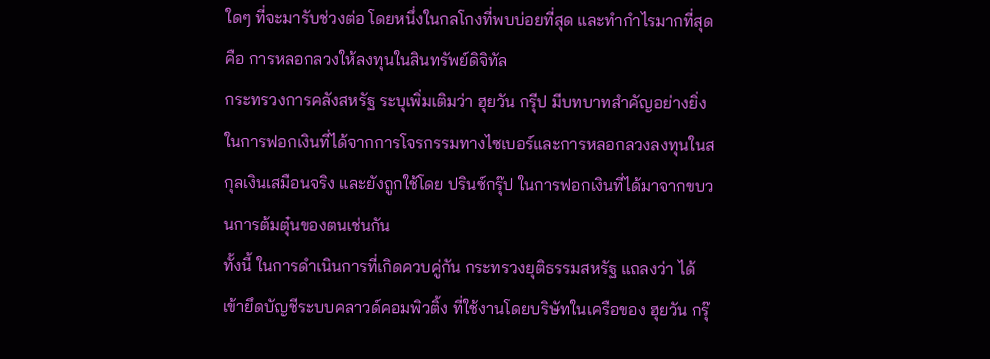ใดๆ ที่จะมารับช่วงต่อ โดยหนึ่งในกลโกงที่พบบ่อยที่สุด และทำกำไรมากที่สุด คือ การหลอกลวงให้ลงทุนในสินทรัพย์ดิจิทัล
กระทรวงการคลังสหรัฐ ระบุเพิ่มเติมว่า ฮุยวัน กรุีป มีบทบาทสำคัญอย่างยิ่งในการฟอกเงินที่ได้จากการโจรกรรมทางไซเบอร์และการหลอกลวงลงทุนในสกุลเงินเสมือนจริง และยังถูกใช้โดย ปรินซ์กรุ๊ป ในการฟอกเงินที่ได้มาจากขบวนการต้มตุ๋นของตนเช่นกัน
ทั้งนี้ ในการดำเนินการที่เกิดควบคู่กัน กระทรวงยุติธรรมสหรัฐ แถลงว่า ได้เข้ายึดบัญชีระบบคลาวด์คอมพิวติ้ง ที่ใช้งานโดยบริษัทในเครือของ ฮุยวัน กรุ๊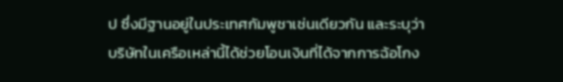ป ซึ่งมีฐานอยู่ในประเทศกัมพูชาเช่นเดียวกัน และระบุว่า บริษัทในเครือเหล่านี้ได้ช่วยโอนเงินที่ได้จากการฉ้อโกง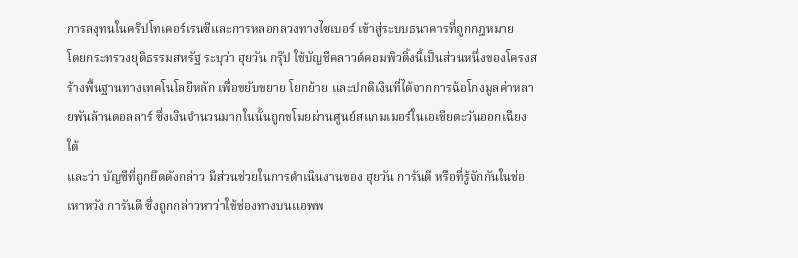การลงุทนในคริปโทเคอร์เรนซีและการหลอกลวงทางไซเบอร์ เข้าสู่ระบบธนาคารที่ถูกกฎหมาย
โดยกระทรวงยุติธรรมสหรัฐ ระบุว่า ฮุยวัน กรุ๊ป ใช้บัญชีคลาวด์คอมพิวติ้งนี้เป็นส่วนหนึ่งของโครงสร้างพื้นฐานทางเทคโนโลยีหลัก เพื่อขยับขยาย โยกย้าย และปกติเงินที่ได้จากการฉ้อโกงมูลค่าหลายพันล้านดอลลาร์ ซึ่งเงินจำนวนมากในนั้นถูกขโมยผ่านศูนย์สแกมเมอร์ในเอเชียตะวันออกเฉียงใต้
และว่า บัญชีที่ถูกยึดดังกล่าว มีส่วนช่วยในการดำเนินงานของ ฮุยวัน การันตี หรือที่รู้จักกันในช่อ เหาหวัง การันตี ซึ่งถูกกล่าวหาว่าใช้ช่องทางบนแอพพ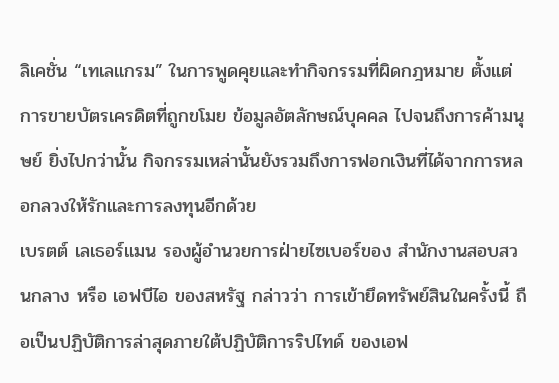ลิเคชั่น “เทเลแกรม” ในการพูดคุยและทำกิจกรรมที่ผิดกฎหมาย ตั้งแต่การขายบัตรเครดิตที่ถูกขโมย ข้อมูลอัตลักษณ์บุคคล ไปจนถึงการค้ามนุษย์ ยิ่งไปกว่านั้น กิจกรรมเหล่านั้นยังรวมถึงการฟอกเงินที่ได้จากการหลอกลวงให้รักและการลงทุนอีกด้วย
เบรตต์ เลเธอร์แมน รองผู้อำนวยการฝ่ายไซเบอร์ของ สำนักงานสอบสวนกลาง หรือ เอฟบีไอ ของสหรัฐ กล่าวว่า การเข้ายึดทรัพย์สินในครั้งนี้ ถือเป็นปฏิบัติการล่าสุดภายใต้ปฏิบัติการริปไทด์ ของเอฟ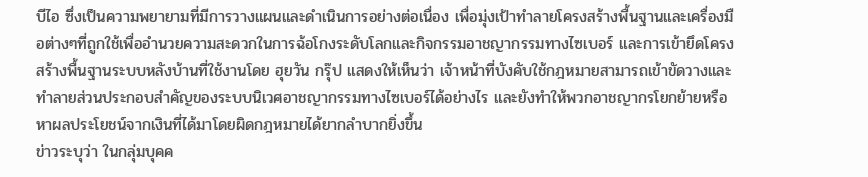บีไอ ซึ่งเป็นความพยายามที่มีการวางแผนและดำเนินการอย่างต่อเนื่อง เพื่อมุ่งเป้าทำลายโครงสร้างพื้นฐานและเครื่องมือต่างๆที่ถูกใช้เพื่ออำนวยความสะดวกในการฉ้อโกงระดับโลกและกิจกรรมอาชญากรรมทางไซเบอร์ และการเข้ายึดโครงสร้างพื้นฐานระบบหลังบ้านที่ใช้งานโดย ฮุยวัน กรุ๊ป แสดงให้เห็นว่า เจ้าหน้าที่บังคับใช้กฎหมายสามารถเข้าขัดวางและทำลายส่วนประกอบสำคัญของระบบนิเวศอาชญากรรมทางไซเบอร์ได้อย่างไร และยังทำให้พวกอาชญากรโยกย้ายหรือหาผลประโยชน์จากเงินที่ได้มาโดยผิดกฎหมายได้ยากลำบากยิ่งขึ้น
ข่าวระบุว่า ในกลุ่มบุคค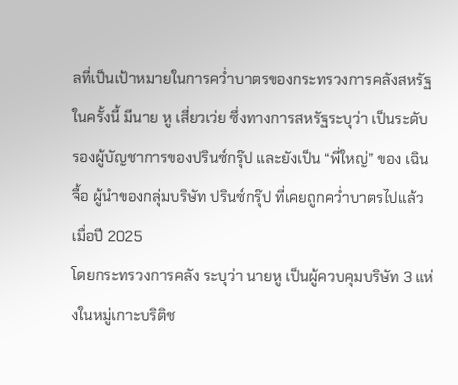ลที่เป็นเป้าหมายในการคว่ำบาตรของกระทรวงการคลังสหรัฐในครั้งนี้ มีนาย หู เสี่ยวเว่ย ซึ่งทางการสหรัฐระบุว่า เป็นระดับรองผู้บัญชาการของปรินซ์กรุ๊ป และยังเป็น “พี่ใหญ่” ของ เฉิน จื้อ ผู้นำของกลุ่มบริษัท ปรินซ์กรุ๊ป ที่เคยถูกคว่ำบาตรไปแล้วเมื่อปี 2025
โดยกระทรวงการคลัง ระบุว่า นายหู เป็นผู้ควบคุมบริษัท 3 แห่งในหมู่เกาะบริติช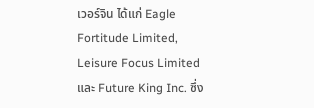เวอร์จิน ได้แก่ Eagle Fortitude Limited, Leisure Focus Limited และ Future King Inc. ซึ่ง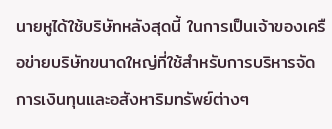นายหูได้ใช้บริษัทหลังสุดนี้ ในการเป็นเจ้าของเครือข่ายบริษัทขนาดใหญ่ที่ใช้สำหรับการบริหารจัดการเงินทุนและอสังหาริมทรัพย์ต่างๆ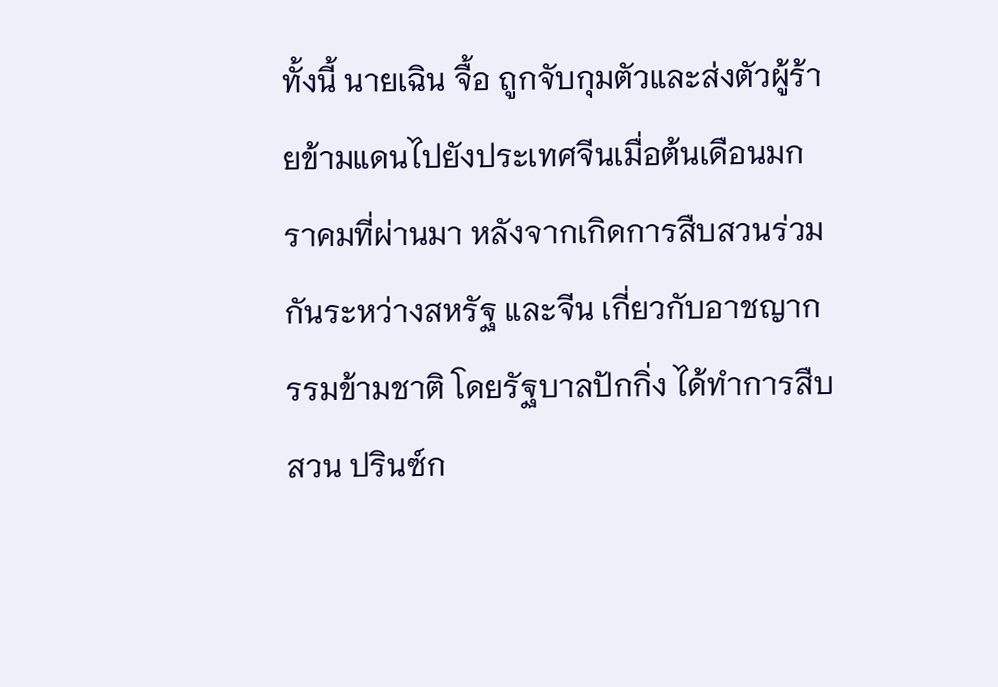ทั้งนี้ นายเฉิน จื้อ ถูกจับกุมตัวและส่งตัวผู้ร้ายข้ามแดนไปยังประเทศจีนเมื่อต้นเดือนมกราคมที่ผ่านมา หลังจากเกิดการสืบสวนร่วมกันระหว่างสหรัฐ และจีน เกี่ยวกับอาชญากรรมข้ามชาติ โดยรัฐบาลปักกิ่ง ได้ทำการสืบสวน ปรินซ์ก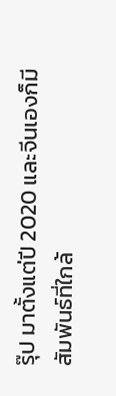รุ๊ป มาตั้งแต่ปี 2020 และจีนเองก็มีสัมพันธ์ที่ใกล้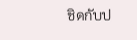ชิดกับป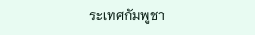ระเทศกัมพูชา